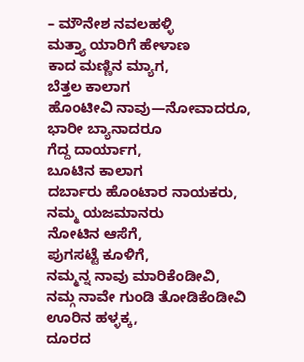– ಮೌನೇಶ ನವಲಹಳ್ಳಿ
ಮತ್ತ್ಯಾ ಯಾರಿಗೆ ಹೇಳಾಣ
ಕಾದ ಮಣ್ಣಿನ ಮ್ಯಾಗ,
ಬೆತ್ತಲ ಕಾಲಾಗ
ಹೊಂಟೀವಿ ನಾವು—ನೋವಾದರೂ,
ಭಾರೀ ಬ್ಯಾನಾದರೂ
ಗೆದ್ದ ದಾರ್ಯಾಗ,
ಬೂಟಿನ ಕಾಲಾಗ
ದರ್ಬಾರು ಹೊಂಟಾರ ನಾಯಕರು,
ನಮ್ಮ ಯಜಮಾನರು
ನೋಟಿನ ಆಸೆಗೆ,
ಪುಗಸಟ್ಟೆ ಕೂಳಿಗೆ,
ನಮ್ಮನ್ನ ನಾವು ಮಾರಿಕೆಂಡೀವಿ,
ನಮ್ಗ ನಾವೇ ಗುಂಡಿ ತೋಡಿಕೆಂಡೀವಿ
ಊರಿನ ಹಳ್ಳಕ್ಕ,
ದೂರದ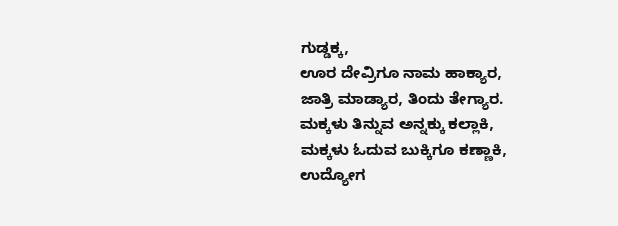ಗುಡ್ಡಕ್ಕ,
ಊರ ದೇವ್ರಿಗೂ ನಾಮ ಹಾಕ್ಯಾರ,
ಜಾತ್ರಿ ಮಾಡ್ಯಾರ, ತಿಂದು ತೇಗ್ಯಾರ.
ಮಕ್ಕಳು ತಿನ್ನುವ ಅನ್ನಕ್ಕು ಕಲ್ಲಾಕಿ,
ಮಕ್ಕಳು ಓದುವ ಬುಕ್ಕಿಗೂ ಕಣ್ಣಾಕಿ,
ಉದ್ಯೋಗ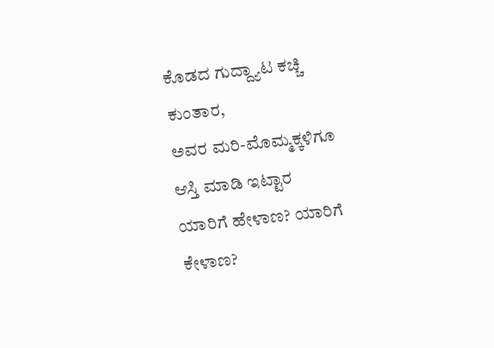ಕೊಡದ ಗುದ್ದ್ಯಾಟ ಕಚ್ಚಿ ಕುಂತಾರ,
ಅವರ ಮರಿ-ಮೊಮ್ಮಕ್ಕಳಿಗೂ ಆಸ್ತಿ ಮಾಡಿ ಇಟ್ಟಾರ
ಯಾರಿಗೆ ಹೇಳಾಣ? ಯಾರಿಗೆ ಕೇಳಾಣ?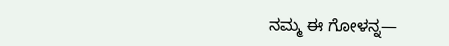ನಮ್ಮ ಈ ಗೋಳನ್ನ—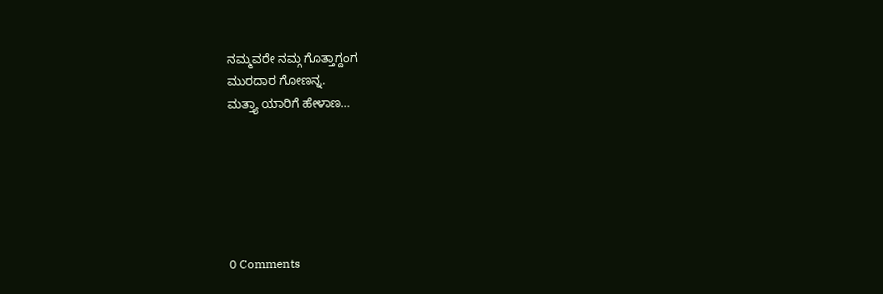ನಮ್ಮವರೇ ನಮ್ಗ ಗೊತ್ತಾಗ್ದಂಗ
ಮುರದಾರ ಗೋಣನ್ನ.
ಮತ್ತ್ಯಾ ಯಾರಿಗೆ ಹೇಳಾಣ…






0 Comments